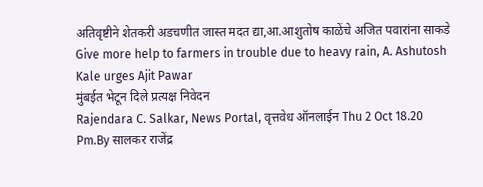अतिवृष्टीने शेतकरी अडचणीत जास्त मदत द्या,आ.आशुतोष काळेंचे अजित पवारांना साकडे
Give more help to farmers in trouble due to heavy rain, A. Ashutosh Kale urges Ajit Pawar
मुंबईत भेटून दिले प्रत्यक्ष निवेदन
Rajendara C. Salkar, News Portal, वृत्तवेध ऑनलाईन Thu 2 Oct 18.20 Pm.By सालकर राजेंद्र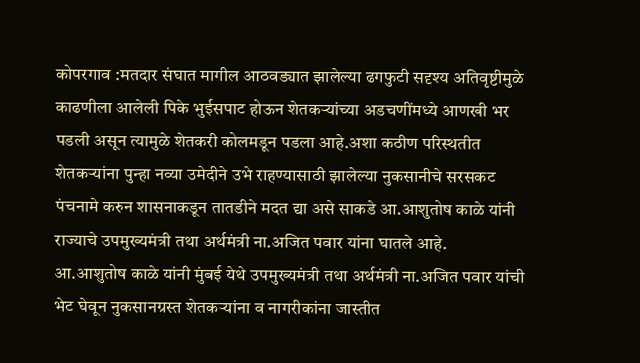कोपरगाव :मतदार संघात मागील आठवड्यात झालेल्या ढगफुटी सदृश्य अतिवृष्टीमुळे काढणीला आलेली पिके भुईसपाट होऊन शेतकऱ्यांच्या अडचणींमध्ये आणखी भर पडली असून त्यामुळे शेतकरी कोलमडून पडला आहे.अशा कठीण परिस्थतीत शेतकऱ्यांना पुन्हा नव्या उमेदीने उभे राहण्यासाठी झालेल्या नुकसानीचे सरसकट पंचनामे करुन शासनाकडून तातडीने मदत द्या असे साकडे आ.आशुतोष काळे यांनी राज्याचे उपमुख्यमंत्री तथा अर्थमंत्री ना.अजित पवार यांना घातले आहे.
आ.आशुतोष काळे यांनी मुंबई येथे उपमुख्यमंत्री तथा अर्थमंत्री ना.अजित पवार यांची भेट घेवून नुकसानग्रस्त शेतकऱ्यांना व नागरीकांना जास्तीत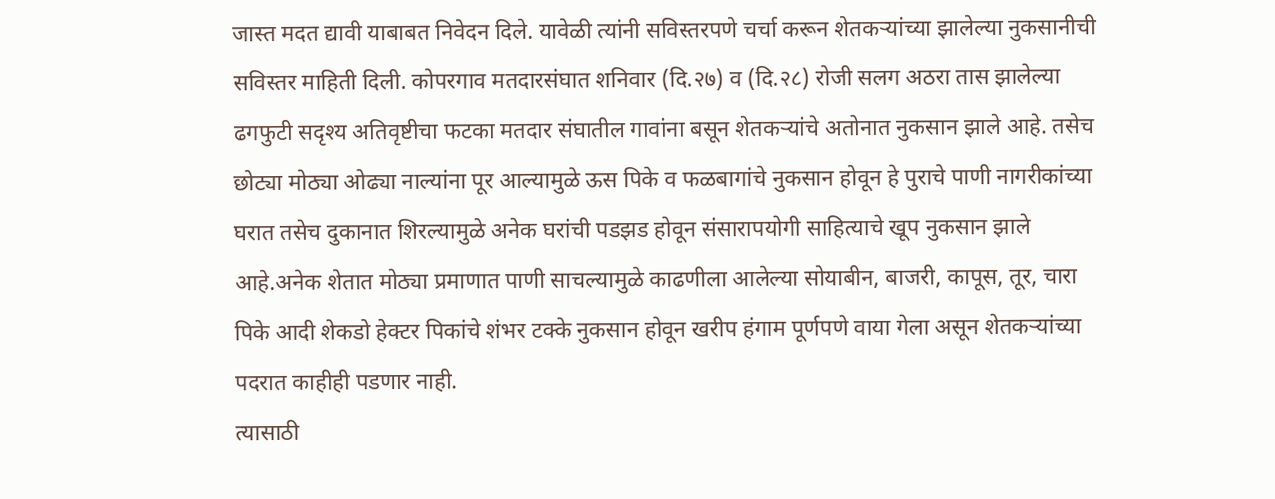जास्त मदत द्यावी याबाबत निवेदन दिले. यावेळी त्यांनी सविस्तरपणे चर्चा करून शेतकऱ्यांच्या झालेल्या नुकसानीची सविस्तर माहिती दिली. कोपरगाव मतदारसंघात शनिवार (दि.२७) व (दि.२८) रोजी सलग अठरा तास झालेल्या ढगफुटी सदृश्य अतिवृष्टीचा फटका मतदार संघातील गावांना बसून शेतकऱ्यांचे अतोनात नुकसान झाले आहे. तसेच छोट्या मोठ्या ओढ्या नाल्यांना पूर आल्यामुळे ऊस पिके व फळबागांचे नुकसान होवून हे पुराचे पाणी नागरीकांच्या घरात तसेच दुकानात शिरल्यामुळे अनेक घरांची पडझड होवून संसारापयोगी साहित्याचे खूप नुकसान झाले आहे.अनेक शेतात मोठ्या प्रमाणात पाणी साचल्यामुळे काढणीला आलेल्या सोयाबीन, बाजरी, कापूस, तूर, चारा पिके आदी शेकडो हेक्टर पिकांचे शंभर टक्के नुकसान होवून खरीप हंगाम पूर्णपणे वाया गेला असून शेतकऱ्यांच्या पदरात काहीही पडणार नाही.
त्यासाठी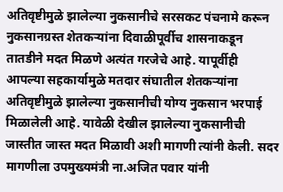अतिवृष्टीमुळे झालेल्या नुकसानीचे सरसकट पंचनामे करून नुकसानग्रस्त शेतकऱ्यांना दिवाळीपूर्वीच शासनाकडून तातडीने मदत मिळणे अत्यंत गरजेचे आहे. यापूर्वीही आपल्या सहकार्यामुळे मतदार संघातील शेतकऱ्यांना अतिवृष्टीमुळे झालेल्या नुकसानीची योग्य नुकसान भरपाई मिळालेली आहे. यावेळी देखील झालेल्या नुकसानीची जास्तीत जास्त मदत मिळावी अशी मागणी त्यांनी केली. सदर मागणीला उपमुख्यमंत्री ना.अजित पवार यांनी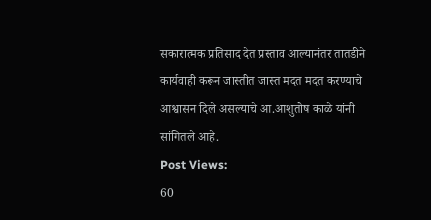सकारात्मक प्रतिसाद देत प्रस्ताव आल्यानंतर तातडीने कार्यवाही करून जास्तीत जास्त मदत मदत करण्याचे आश्वासन दिले असल्याचे आ.आशुतोष काळे यांनी सांगितले आहे.
Post Views:
60